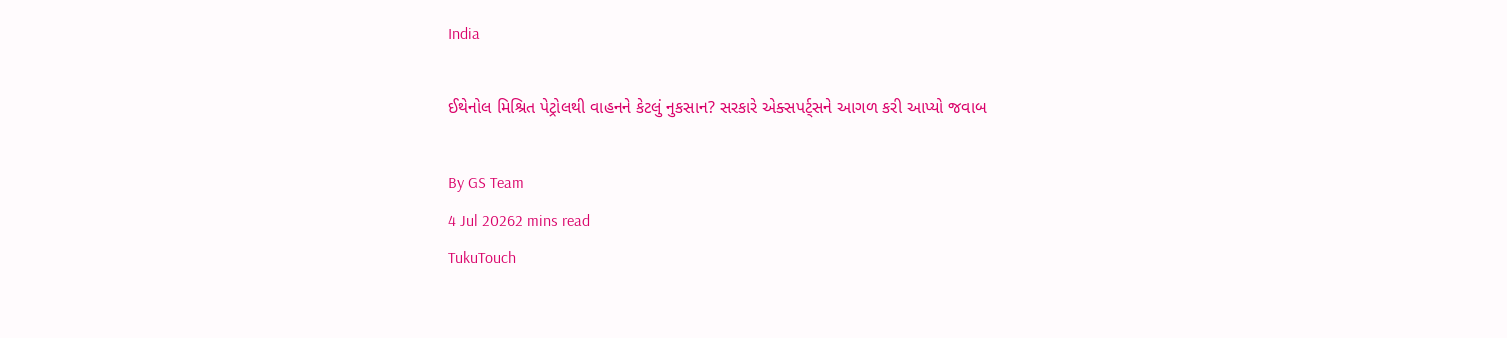India

ઈથેનોલ મિશ્રિત પેટ્રોલથી વાહનને કેટલું નુકસાન? સરકારે એક્સપર્ટ્સને આગળ કરી આપ્યો જવાબ

By GS Team
4 Jul 20262 mins read
TukuTouch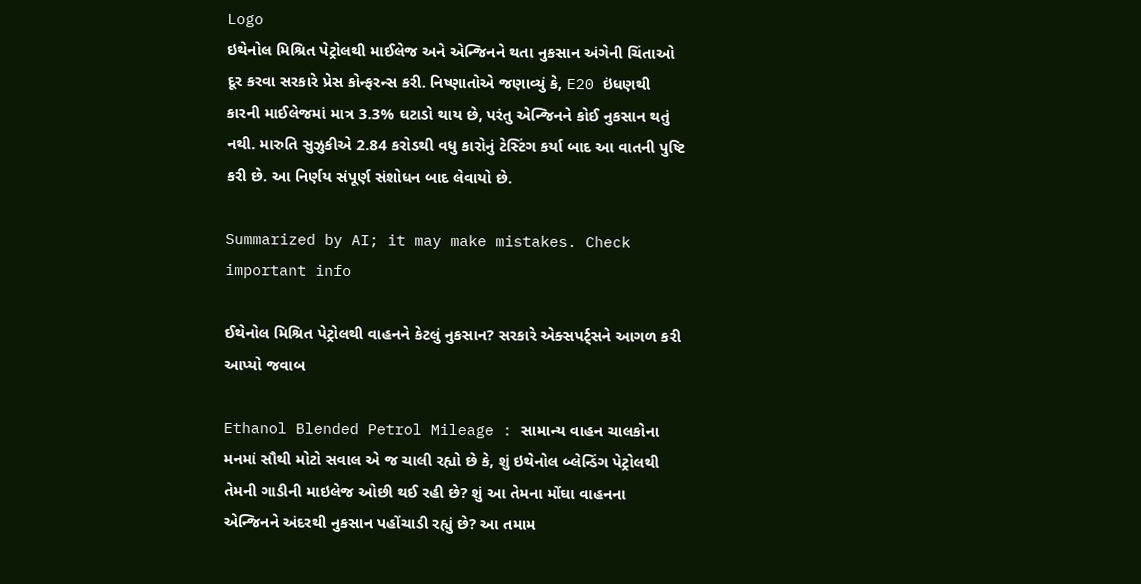Logo
ઇથેનોલ મિશ્રિત પેટ્રોલથી માઈલેજ અને એન્જિનને થતા નુકસાન અંગેની ચિંતાઓ દૂર કરવા સરકારે પ્રેસ કોન્ફરન્સ કરી. નિષ્ણાતોએ જણાવ્યું કે, E20 ઇંધણથી કારની માઈલેજમાં માત્ર 3.3% ઘટાડો થાય છે, પરંતુ એન્જિનને કોઈ નુકસાન થતું નથી. મારુતિ સુઝુકીએ 2.84 કરોડથી વધુ કારોનું ટેસ્ટિંગ કર્યા બાદ આ વાતની પુષ્ટિ કરી છે. આ નિર્ણય સંપૂર્ણ સંશોધન બાદ લેવાયો છે.

Summarized by AI; it may make mistakes. Check important info

ઈથેનોલ મિશ્રિત પેટ્રોલથી વાહનને કેટલું નુકસાન? સરકારે એક્સપર્ટ્સને આગળ કરી આપ્યો જવાબ

Ethanol Blended Petrol Mileage : સામાન્ય વાહન ચાલકોના મનમાં સૌથી મોટો સવાલ એ જ ચાલી રહ્યો છે કે, શું ઇથેનોલ બ્લેન્ડિંગ પેટ્રોલથી તેમની ગાડીની માઇલેજ ઓછી થઈ રહી છે? શું આ તેમના મોંઘા વાહનના એન્જિનને અંદરથી નુકસાન પહોંચાડી રહ્યું છે? આ તમામ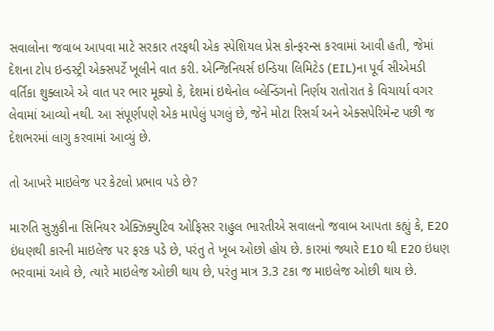સવાલોના જવાબ આપવા માટે સરકાર તરફથી એક સ્પેશિયલ પ્રેસ કોન્ફરન્સ કરવામાં આવી હતી, જેમાં દેશના ટોપ ઇન્ડસ્ટ્રી એક્સપર્ટે ખૂલીને વાત કરી. એન્જિનિયર્સ ઇન્ડિયા લિમિટેડ (EIL)ના પૂર્વ સીએમડી વર્તિકા શુક્લાએ એ વાત પર ભાર મૂક્યો કે, દેશમાં ઇથેનોલ બ્લેન્ડિંગનો નિર્ણય રાતોરાત કે વિચાર્યા વગર લેવામાં આવ્યો નથી. આ સંપૂર્ણપણે એક માપેલું પગલું છે, જેને મોટા રિસર્ચ અને એક્સપેરિમેન્ટ પછી જ દેશભરમાં લાગુ કરવામાં આવ્યું છે.

તો આખરે માઇલેજ પર કેટલો પ્રભાવ પડે છે?

મારુતિ સુઝુકીના સિનિયર એક્ઝિક્યુટિવ ઓફિસર રાહુલ ભારતીએ સવાલનો જવાબ આપતા કહ્યું કે, E20 ઇંધણથી કારની માઇલેજ પર ફરક પડે છે, પરંતુ તે ખૂબ ઓછો હોય છે. કારમાં જ્યારે E10 થી E20 ઇંધણ ભરવામાં આવે છે, ત્યારે માઇલેજ ઓછી થાય છે, પરંતુ માત્ર 3.3 ટકા જ માઇલેજ ઓછી થાય છે.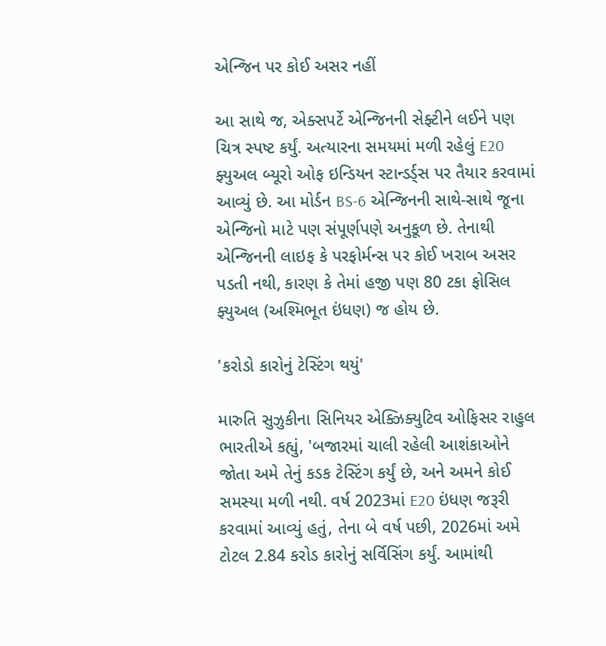એન્જિન પર કોઈ અસર નહીં

આ સાથે જ, એક્સપર્ટે એન્જિનની સેફ્ટીને લઈને પણ ચિત્ર સ્પષ્ટ કર્યું. અત્યારના સમયમાં મળી રહેલું E20 ફ્યુઅલ બ્યૂરો ઓફ ઇન્ડિયન સ્ટાન્ડર્ડ્સ પર તૈયાર કરવામાં આવ્યું છે. આ મોર્ડન BS-6 એન્જિનની સાથે-સાથે જૂના એન્જિનો માટે પણ સંપૂર્ણપણે અનુકૂળ છે. તેનાથી એન્જિનની લાઇફ કે પરફોર્મન્સ પર કોઈ ખરાબ અસર પડતી નથી, કારણ કે તેમાં હજી પણ 80 ટકા ફોસિલ ફ્યુઅલ (અશ્મિભૂત ઇંધણ) જ હોય છે.

'કરોડો કારોનું ટેસ્ટિંગ થયું'

મારુતિ સુઝુકીના સિનિયર એક્ઝિક્યુટિવ ઓફિસર રાહુલ ભારતીએ કહ્યું, 'બજારમાં ચાલી રહેલી આશંકાઓને જોતા અમે તેનું કડક ટેસ્ટિંગ કર્યું છે, અને અમને કોઈ સમસ્યા મળી નથી. વર્ષ 2023માં E20 ઇંધણ જરૂરી કરવામાં આવ્યું હતું, તેના બે વર્ષ પછી, 2026માં અમે ટોટલ 2.84 કરોડ કારોનું સર્વિસિંગ કર્યું. આમાંથી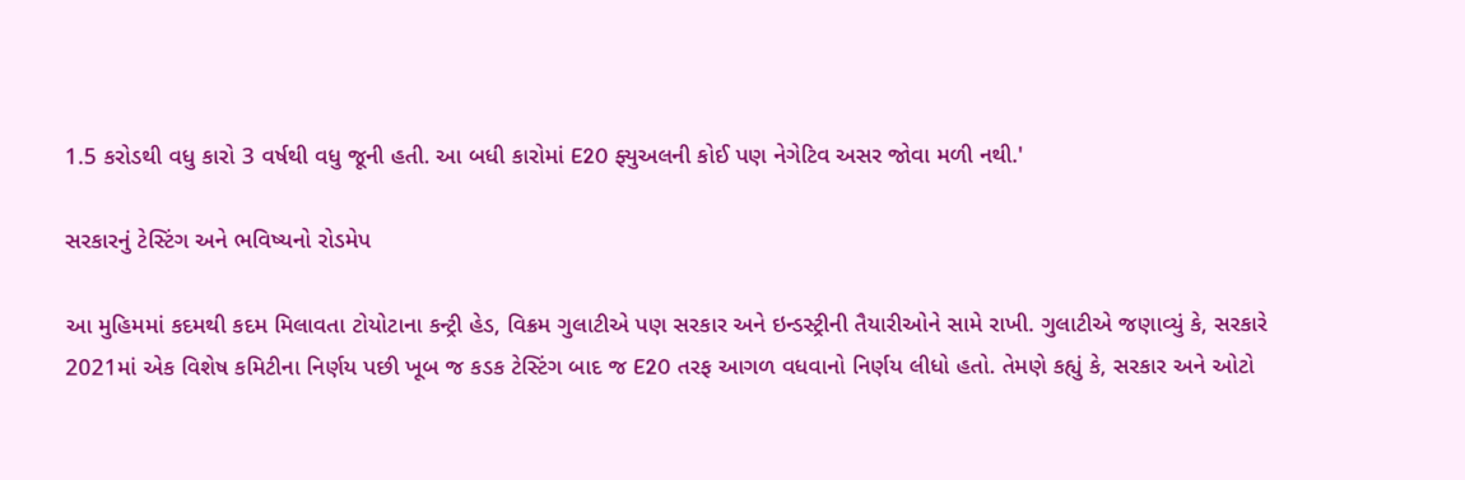1.5 કરોડથી વધુ કારો 3 વર્ષથી વધુ જૂની હતી. આ બધી કારોમાં E20 ફ્યુઅલની કોઈ પણ નેગેટિવ અસર જોવા મળી નથી.'

સરકારનું ટેસ્ટિંગ અને ભવિષ્યનો રોડમેપ

આ મુહિમમાં કદમથી કદમ મિલાવતા ટોયોટાના કન્ટ્રી હેડ, વિક્રમ ગુલાટીએ પણ સરકાર અને ઇન્ડસ્ટ્રીની તૈયારીઓને સામે રાખી. ગુલાટીએ જણાવ્યું કે, સરકારે 2021માં એક વિશેષ કમિટીના નિર્ણય પછી ખૂબ જ કડક ટેસ્ટિંગ બાદ જ E20 તરફ આગળ વધવાનો નિર્ણય લીધો હતો. તેમણે કહ્યું કે, સરકાર અને ઓટો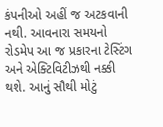કંપનીઓ અહીં જ અટકવાની નથી. આવનારા સમયનો રોડમેપ આ જ પ્રકારના ટેસ્ટિંગ અને એક્ટિવિટીઝથી નક્કી થશે. આનું સૌથી મોટું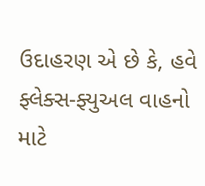ઉદાહરણ એ છે કે, હવે ફ્લેક્સ-ફ્યુઅલ વાહનો માટે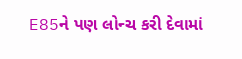E85ને પણ લોન્ચ કરી દેવામાં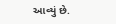આવ્યું છે.